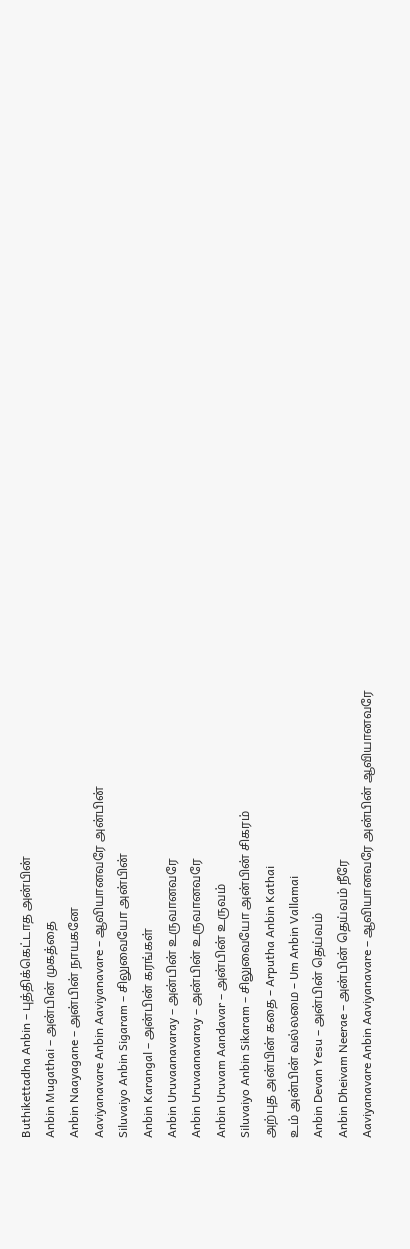Buthikettadha Anbin – புத்திக்கெட்டாத அன்பின்
Anbin Mugathai – அன்பின் முகத்தை
Anbin Naayagane – அன்பின் நாயகனே
Aaviyanavare Anbin Aaviyanavare – ஆவியானவரே அன்பின்
Siluvaiyo Anbin Sigaram – சிலுவையோ அன்பின்
Anbin Karangal – அன்பின் கரங்கள்
Anbin Uruvaanavaray – அன்பின் உருவானவரே
Anbin Uruvaanavaray – அன்பின் உருவானவரே
Anbin Uruvam Aandavar – அன்பின் உருவம்
Siluvaiyo Anbin Sikaram – சிலுவையோ அன்பின் சிகரம்
அற்புத அன்பின் கதை – Arputha Anbin Kathai
உம் அன்பின் வல்லமை – Um Anbin Vallamai
Anbin Devan Yesu – அன்பின் தெய்வம்
Anbin Dheivam Neerae – அன்பின் தெய்வம் நீரே
Aaviyanavare Anbin Aaviyanavare – ஆவியானவரே அன்பின் ஆவியானவரே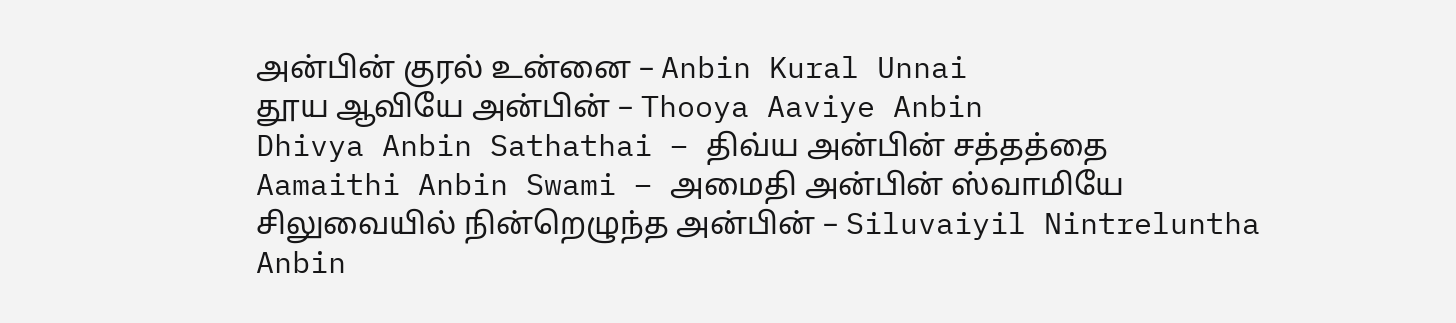அன்பின் குரல் உன்னை – Anbin Kural Unnai
தூய ஆவியே அன்பின் – Thooya Aaviye Anbin
Dhivya Anbin Sathathai – திவ்ய அன்பின் சத்தத்தை
Aamaithi Anbin Swami – அமைதி அன்பின் ஸ்வாமியே
சிலுவையில் நின்றெழுந்த அன்பின் – Siluvaiyil Nintreluntha Anbin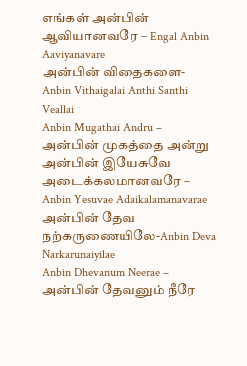எங்கள் அன்பின் ஆவியானவரே – Engal Anbin Aaviyanavare
அன்பின் விதைகளை- Anbin Vithaigalai Anthi Santhi Veallai
Anbin Mugathai Andru – அன்பின் முகத்தை அன்று
அன்பின் இயேசுவே அடைக்கலமானவரே – Anbin Yesuvae Adaikalamanavarae
அன்பின் தேவ நற்கருணையிலே-Anbin Deva Narkarunaiyilae
Anbin Dhevanum Neerae – அன்பின் தேவனும் நீரே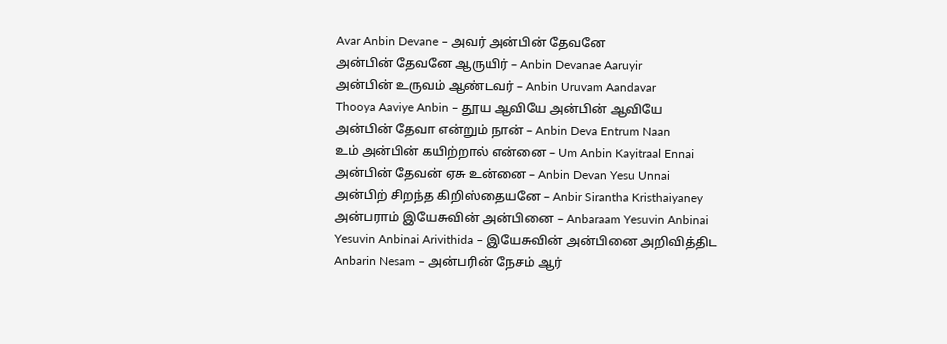Avar Anbin Devane – அவர் அன்பின் தேவனே
அன்பின் தேவனே ஆருயிர் – Anbin Devanae Aaruyir
அன்பின் உருவம் ஆண்டவர் – Anbin Uruvam Aandavar
Thooya Aaviye Anbin – தூய ஆவியே அன்பின் ஆவியே
அன்பின் தேவா என்றும் நான் – Anbin Deva Entrum Naan
உம் அன்பின் கயிற்றால் என்னை – Um Anbin Kayitraal Ennai
அன்பின் தேவன் ஏசு உன்னை – Anbin Devan Yesu Unnai
அன்பிற் சிறந்த கிறிஸ்தையனே – Anbir Sirantha Kristhaiyaney
அன்பராம் இயேசுவின் அன்பினை – Anbaraam Yesuvin Anbinai
Yesuvin Anbinai Arivithida – இயேசுவின் அன்பினை அறிவித்திட
Anbarin Nesam – அன்பரின் நேசம் ஆர்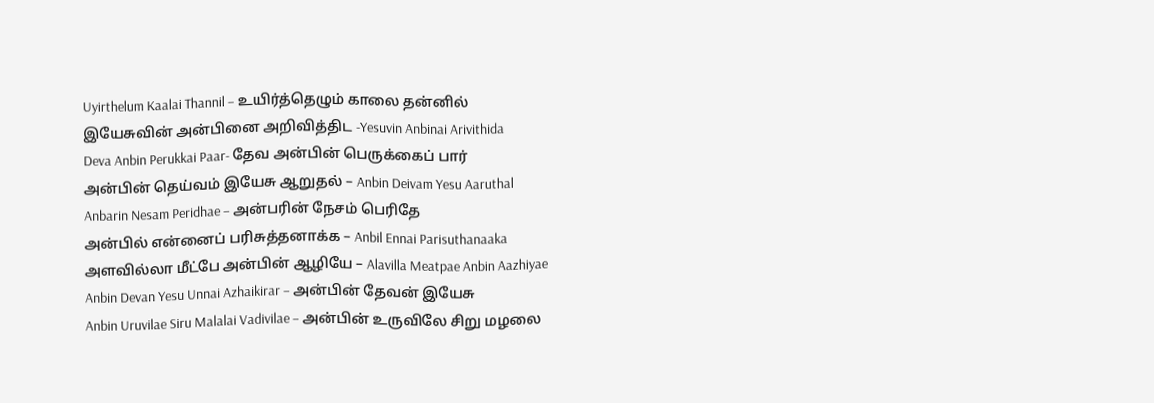Uyirthelum Kaalai Thannil – உயிர்த்தெழும் காலை தன்னில்
இயேசுவின் அன்பினை அறிவித்திட -Yesuvin Anbinai Arivithida
Deva Anbin Perukkai Paar- தேவ அன்பின் பெருக்கைப் பார்
அன்பின் தெய்வம் இயேசு ஆறுதல் – Anbin Deivam Yesu Aaruthal
Anbarin Nesam Peridhae – அன்பரின் நேசம் பெரிதே
அன்பில் என்னைப் பரிசுத்தனாக்க – Anbil Ennai Parisuthanaaka
அளவில்லா மீட்பே அன்பின் ஆழியே – Alavilla Meatpae Anbin Aazhiyae
Anbin Devan Yesu Unnai Azhaikirar – அன்பின் தேவன் இயேசு
Anbin Uruvilae Siru Malalai Vadivilae – அன்பின் உருவிலே சிறு மழலை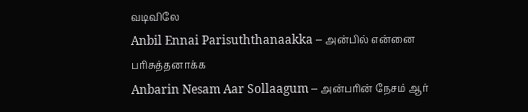வடிவிலே
Anbil Ennai Parisuththanaakka – அன்பில் என்னை பரிசுத்தனாக்க
Anbarin Nesam Aar Sollaagum – அன்பரின் நேசம் ஆர்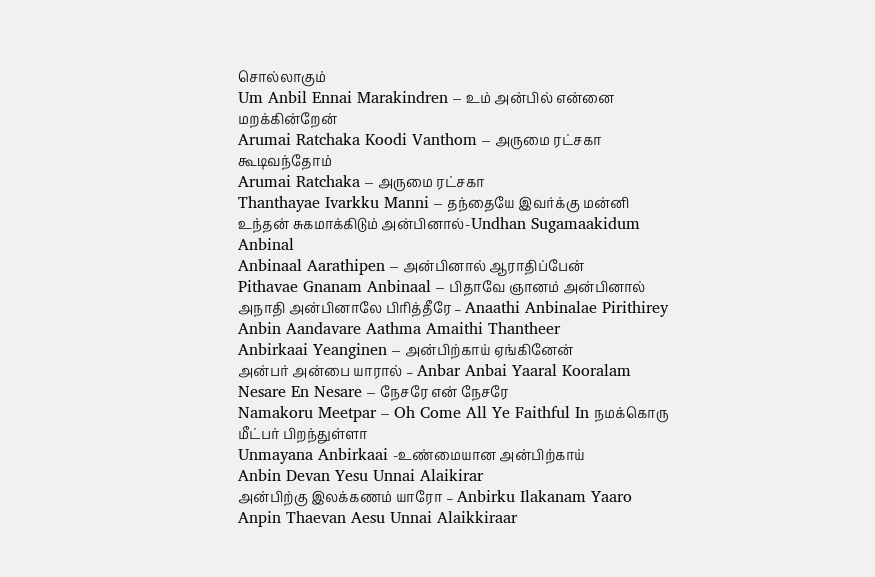சொல்லாகும்
Um Anbil Ennai Marakindren – உம் அன்பில் என்னை மறக்கின்றேன்
Arumai Ratchaka Koodi Vanthom – அருமை ரட்சகா கூடிவந்தோம்
Arumai Ratchaka – அருமை ரட்சகா
Thanthayae Ivarkku Manni – தந்தையே இவர்க்கு மன்னி
உந்தன் சுகமாக்கிடும் அன்பினால்-Undhan Sugamaakidum Anbinal
Anbinaal Aarathipen – அன்பினால் ஆராதிப்பேன்
Pithavae Gnanam Anbinaal – பிதாவே ஞானம் அன்பினால்
அநாதி அன்பினாலே பிரித்தீரே – Anaathi Anbinalae Pirithirey
Anbin Aandavare Aathma Amaithi Thantheer
Anbirkaai Yeanginen – அன்பிற்காய் ஏங்கினேன்
அன்பர் அன்பை யாரால் – Anbar Anbai Yaaral Kooralam
Nesare En Nesare – நேசரே என் நேசரே
Namakoru Meetpar – Oh Come All Ye Faithful In நமக்கொரு மீட்பர் பிறந்துள்ளா
Unmayana Anbirkaai -உண்மையான அன்பிற்காய்
Anbin Devan Yesu Unnai Alaikirar
அன்பிற்கு இலக்கணம் யாரோ – Anbirku Ilakanam Yaaro
Anpin Thaevan Aesu Unnai Alaikkiraar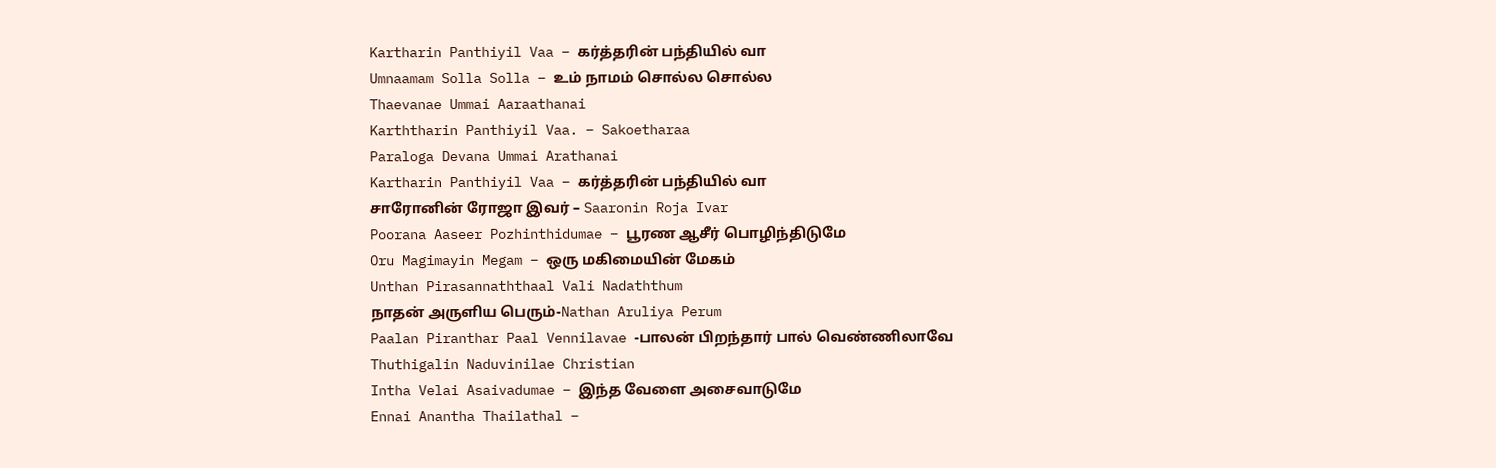Kartharin Panthiyil Vaa – கர்த்தரின் பந்தியில் வா
Umnaamam Solla Solla – உம் நாமம் சொல்ல சொல்ல
Thaevanae Ummai Aaraathanai
Karththarin Panthiyil Vaa. – Sakoetharaa
Paraloga Devana Ummai Arathanai
Kartharin Panthiyil Vaa – கர்த்தரின் பந்தியில் வா
சாரோனின் ரோஜா இவர் – Saaronin Roja Ivar
Poorana Aaseer Pozhinthidumae – பூரண ஆசீர் பொழிந்திடுமே
Oru Magimayin Megam – ஒரு மகிமையின் மேகம்
Unthan Pirasannaththaal Vali Nadaththum
நாதன் அருளிய பெரும்-Nathan Aruliya Perum
Paalan Piranthar Paal Vennilavae -பாலன் பிறந்தார் பால் வெண்ணிலாவே
Thuthigalin Naduvinilae Christian
Intha Velai Asaivadumae – இந்த வேளை அசைவாடுமே
Ennai Anantha Thailathal –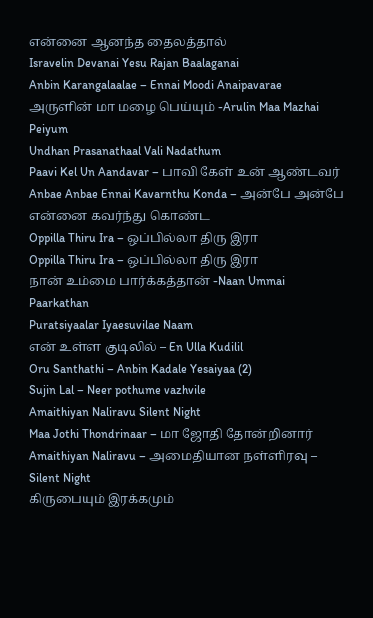என்னை ஆனந்த தைலத்தால்
Isravelin Devanai Yesu Rajan Baalaganai
Anbin Karangalaalae – Ennai Moodi Anaipavarae
அருளின் மா மழை பெய்யும் -Arulin Maa Mazhai Peiyum
Undhan Prasanathaal Vali Nadathum
Paavi Kel Un Aandavar – பாவி கேள் உன் ஆண்டவர்
Anbae Anbae Ennai Kavarnthu Konda – அன்பே அன்பே என்னை கவர்ந்து கொண்ட
Oppilla Thiru Ira – ஒப்பில்லா திரு இரா
Oppilla Thiru Ira – ஒப்பில்லா திரு இரா
நான் உம்மை பார்க்கத்தான் -Naan Ummai Paarkathan
Puratsiyaalar Iyaesuvilae Naam
என் உள்ள குடிலில் – En Ulla Kudilil
Oru Santhathi – Anbin Kadale Yesaiyaa (2)
Sujin Lal – Neer pothume vazhvile
Amaithiyan Naliravu Silent Night
Maa Jothi Thondrinaar – மா ஜோதி தோன்றினார்
Amaithiyan Naliravu – அமைதியான நள்ளிரவு – Silent Night
கிருபையும் இரக்கமும்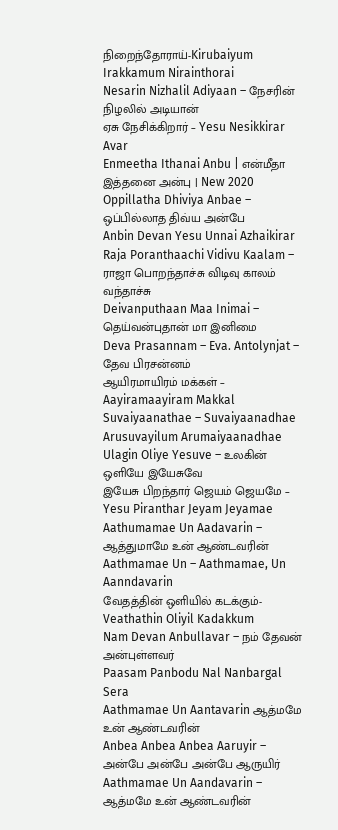நிறைந்தோராய்-Kirubaiyum Irakkamum Nirainthorai
Nesarin Nizhalil Adiyaan – நேசரின் நிழலில் அடியான்
ஏசு நேசிக்கிறார் – Yesu Nesikkirar Avar
Enmeetha Ithanai Anbu | என்மீதா இத்தனை அன்பு | New 2020
Oppillatha Dhiviya Anbae – ஒப்பில்லாத திவ்ய அன்பே
Anbin Devan Yesu Unnai Azhaikirar
Raja Poranthaachi Vidivu Kaalam – ராஜா பொறந்தாச்சு விடிவு காலம் வந்தாச்சு
Deivanputhaan Maa Inimai – தெய்வன்புதான் மா இனிமை
Deva Prasannam – Eva. Antolynjat – தேவ பிரசன்னம்
ஆயிரமாயிரம் மக்கள் – Aayiramaayiram Makkal
Suvaiyaanathae – Suvaiyaanadhae Arusuvayilum Arumaiyaanadhae
Ulagin Oliye Yesuve – உலகின் ஒளியே இயேசுவே
இயேசு பிறந்தார் ஜெயம் ஜெயமே – Yesu Piranthar Jeyam Jeyamae
Aathumamae Un Aadavarin – ஆத்துமாமே உன் ஆண்டவரின்
Aathmamae Un – Aathmamae, Un Aanndavarin
வேதத்தின் ஒளியில் கடக்கும்-Veathathin Oliyil Kadakkum
Nam Devan Anbullavar – நம் தேவன் அன்புள்ளவர்
Paasam Panbodu Nal Nanbargal Sera
Aathmamae Un Aantavarin ஆத்மமே உன் ஆண்டவரின்
Anbea Anbea Anbea Aaruyir – அன்பே அன்பே அன்பே ஆருயிர்
Aathmamae Un Aandavarin – ஆத்மமே உன் ஆண்டவரின்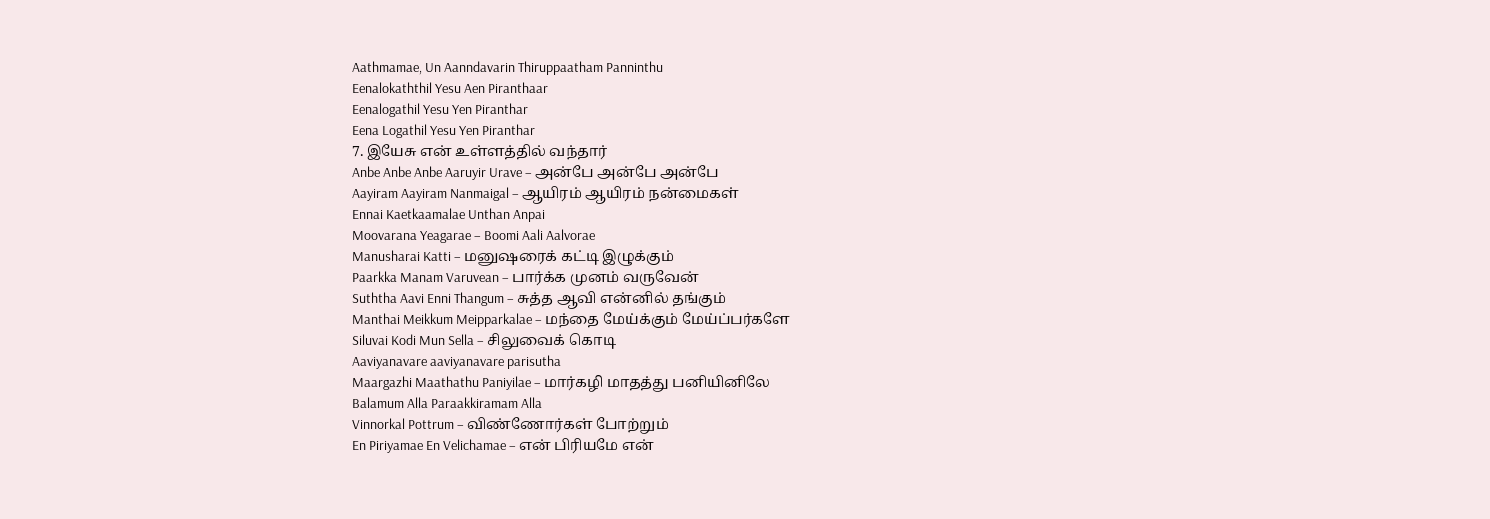Aathmamae, Un Aanndavarin Thiruppaatham Panninthu
Eenalokaththil Yesu Aen Piranthaar
Eenalogathil Yesu Yen Piranthar
Eena Logathil Yesu Yen Piranthar
7. இயேசு என் உள்ளத்தில் வந்தார்
Anbe Anbe Anbe Aaruyir Urave – அன்பே அன்பே அன்பே
Aayiram Aayiram Nanmaigal – ஆயிரம் ஆயிரம் நன்மைகள்
Ennai Kaetkaamalae Unthan Anpai
Moovarana Yeagarae – Boomi Aali Aalvorae
Manusharai Katti – மனுஷரைக் கட்டி இழுக்கும்
Paarkka Manam Varuvean – பார்க்க முனம் வருவேன்
Suththa Aavi Enni Thangum – சுத்த ஆவி என்னில் தங்கும்
Manthai Meikkum Meipparkalae – மந்தை மேய்க்கும் மேய்ப்பர்களே
Siluvai Kodi Mun Sella – சிலுவைக் கொடி
Aaviyanavare aaviyanavare parisutha
Maargazhi Maathathu Paniyilae – மார்கழி மாதத்து பனியினிலே
Balamum Alla Paraakkiramam Alla
Vinnorkal Pottrum – விண்ணோர்கள் போற்றும்
En Piriyamae En Velichamae – என் பிரியமே என்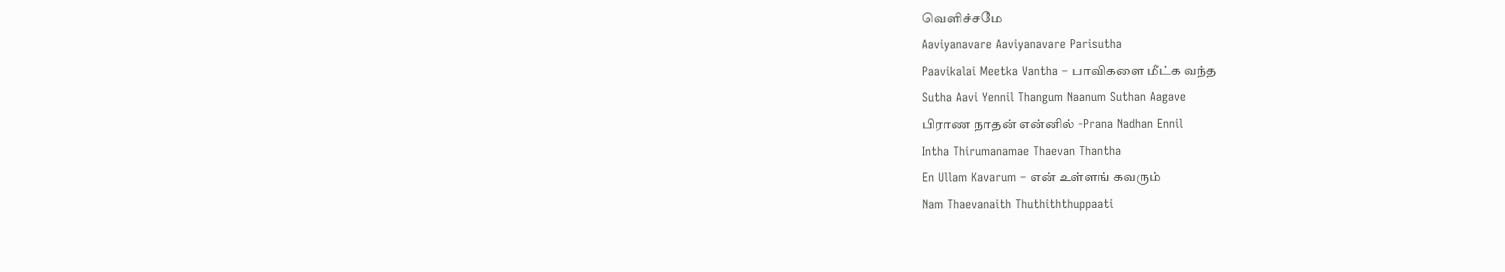வெளிச்சமே
Aaviyanavare Aaviyanavare Parisutha
Paavikalai Meetka Vantha – பாவிகளை மீட்க வந்த
Sutha Aavi Yennil Thangum Naanum Suthan Aagave
பிராண நாதன் என்னில் -Prana Nadhan Ennil
Intha Thirumanamae Thaevan Thantha
En Ullam Kavarum – என் உள்ளங் கவரும்
Nam Thaevanaith Thuthiththuppaati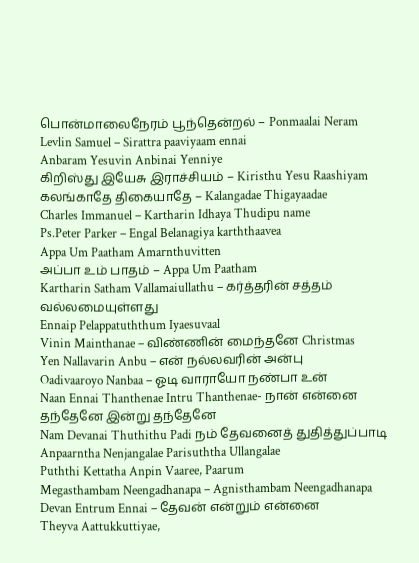பொன்மாலைநேரம் பூந்தென்றல் – Ponmaalai Neram
Levlin Samuel – Sirattra paaviyaam ennai
Anbaram Yesuvin Anbinai Yenniye
கிறிஸ்து இயேசு இராச்சியம் – Kiristhu Yesu Raashiyam
கலங்காதே திகையாதே – Kalangadae Thigayaadae
Charles Immanuel – Kartharin Idhaya Thudipu name
Ps.Peter Parker – Engal Belanagiya karththaavea
Appa Um Paatham Amarnthuvitten
அப்பா உம் பாதம் – Appa Um Paatham
Kartharin Satham Vallamaiullathu – கர்த்தரின் சத்தம் வல்லமையுள்ளது
Ennaip Pelappatuththum Iyaesuvaal
Vinin Mainthanae – விண்ணின் மைந்தனே Christmas
Yen Nallavarin Anbu – என் நல்லவரின் அன்பு
Oadivaaroyo Nanbaa – ஓடி வாராயோ நண்பா உன்
Naan Ennai Thanthenae Intru Thanthenae- நான் என்னை தந்தேனே இன்று தந்தேனே
Nam Devanai Thuthithu Padi நம் தேவனைத் துதித்துப்பாடி
Anpaarntha Nenjangalae Parisuththa Ullangalae
Puththi Kettatha Anpin Vaaree, Paarum
Megasthambam Neengadhanapa – Agnisthambam Neengadhanapa
Devan Entrum Ennai – தேவன் என்றும் என்னை
Theyva Aattukkuttiyae,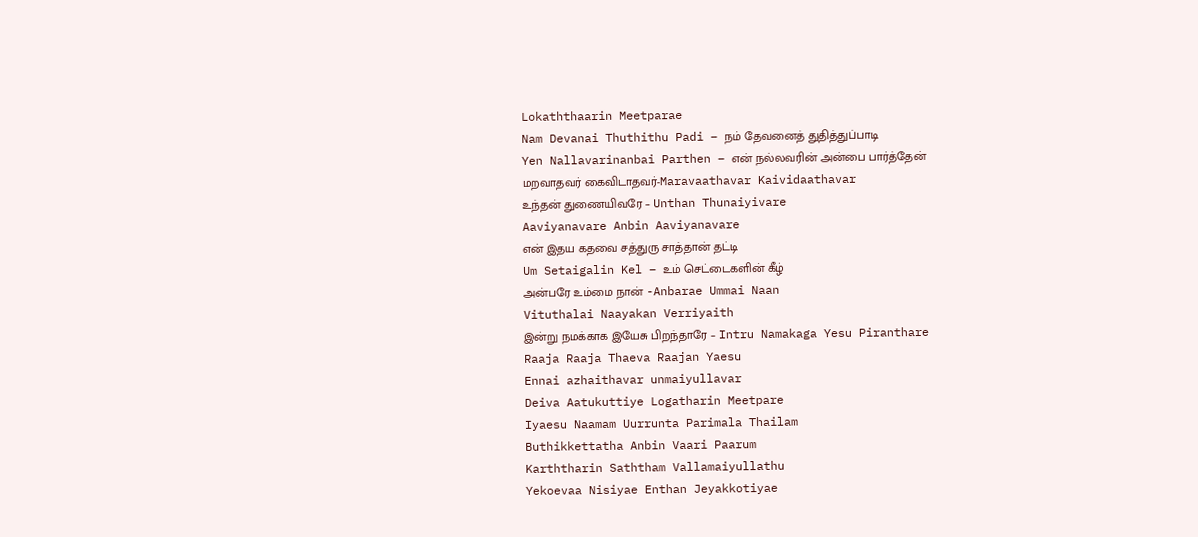Lokaththaarin Meetparae
Nam Devanai Thuthithu Padi – நம் தேவனைத் துதித்துப்பாடி
Yen Nallavarinanbai Parthen – என் நல்லவரின் அன்பை பார்த்தேன்
மறவாதவர் கைவிடாதவர்-Maravaathavar Kaividaathavar
உந்தன் துணையிவரே – Unthan Thunaiyivare
Aaviyanavare Anbin Aaviyanavare
என் இதய கதவை சத்துரு சாத்தான் தட்டி
Um Setaigalin Kel – உம் செட்டைகளின் கீழ்
அன்பரே உம்மை நான் -Anbarae Ummai Naan
Vituthalai Naayakan Verriyaith
இன்று நமக்காக இயேசு பிறந்தாரே – Intru Namakaga Yesu Piranthare
Raaja Raaja Thaeva Raajan Yaesu
Ennai azhaithavar unmaiyullavar
Deiva Aatukuttiye Logatharin Meetpare
Iyaesu Naamam Uurrunta Parimala Thailam
Buthikkettatha Anbin Vaari Paarum
Karththarin Saththam Vallamaiyullathu
Yekoevaa Nisiyae Enthan Jeyakkotiyae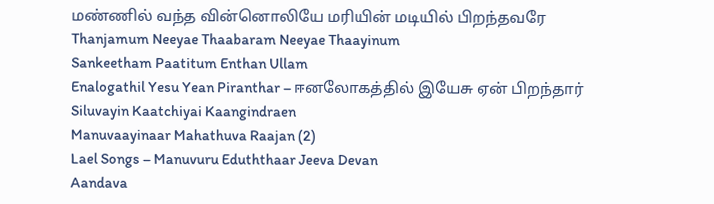மண்ணில் வந்த வின்னொலியே மரியின் மடியில் பிறந்தவரே
Thanjamum Neeyae Thaabaram Neeyae Thaayinum
Sankeetham Paatitum Enthan Ullam
Enalogathil Yesu Yean Piranthar – ஈனலோகத்தில் இயேசு ஏன் பிறந்தார்
Siluvayin Kaatchiyai Kaangindraen
Manuvaayinaar Mahathuva Raajan (2)
Lael Songs – Manuvuru Eduththaar Jeeva Devan
Aandava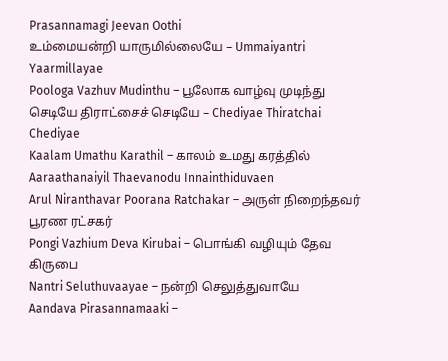Prasannamagi Jeevan Oothi
உம்மையன்றி யாருமில்லையே – Ummaiyantri Yaarmillayae
Poologa Vazhuv Mudinthu – பூலோக வாழ்வு முடிந்து
செடியே திராட்சைச் செடியே – Chediyae Thiratchai Chediyae
Kaalam Umathu Karathil – காலம் உமது கரத்தில்
Aaraathanaiyil Thaevanodu Innainthiduvaen
Arul Niranthavar Poorana Ratchakar – அருள் நிறைந்தவர் பூரண ரட்சகர்
Pongi Vazhium Deva Kirubai – பொங்கி வழியும் தேவ கிருபை
Nantri Seluthuvaayae – நன்றி செலுத்துவாயே
Aandava Pirasannamaaki –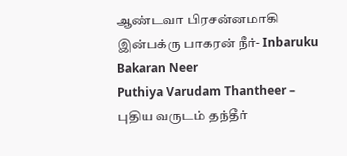ஆண்டவா பிரசன்னமாகி
இன்பக்ரு பாகரன் நீர்- Inbaruku Bakaran Neer
Puthiya Varudam Thantheer – புதிய வருடம் தந்தீர்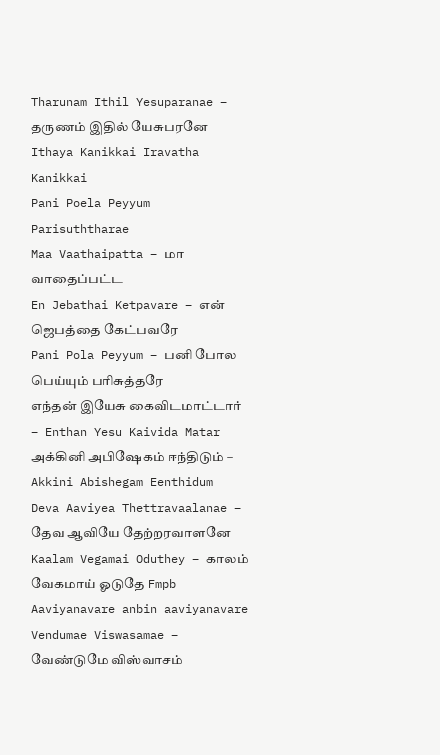Tharunam Ithil Yesuparanae – தருணம் இதில் யேசுபரனே
Ithaya Kanikkai Iravatha Kanikkai
Pani Poela Peyyum Parisuththarae
Maa Vaathaipatta – மா வாதைப்பட்ட
En Jebathai Ketpavare – என் ஜெபத்தை கேட்பவரே
Pani Pola Peyyum – பனி போல பெய்யும் பரிசுத்தரே
எந்தன் இயேசு கைவிடமாட்டார் – Enthan Yesu Kaivida Matar
அக்கினி அபிஷேகம் ஈந்திடும் – Akkini Abishegam Eenthidum
Deva Aaviyea Thettravaalanae – தேவ ஆவியே தேற்றரவாளனே
Kaalam Vegamai Oduthey – காலம் வேகமாய் ஓடுதே Fmpb
Aaviyanavare anbin aaviyanavare
Vendumae Viswasamae – வேண்டுமே விஸ்வாசம்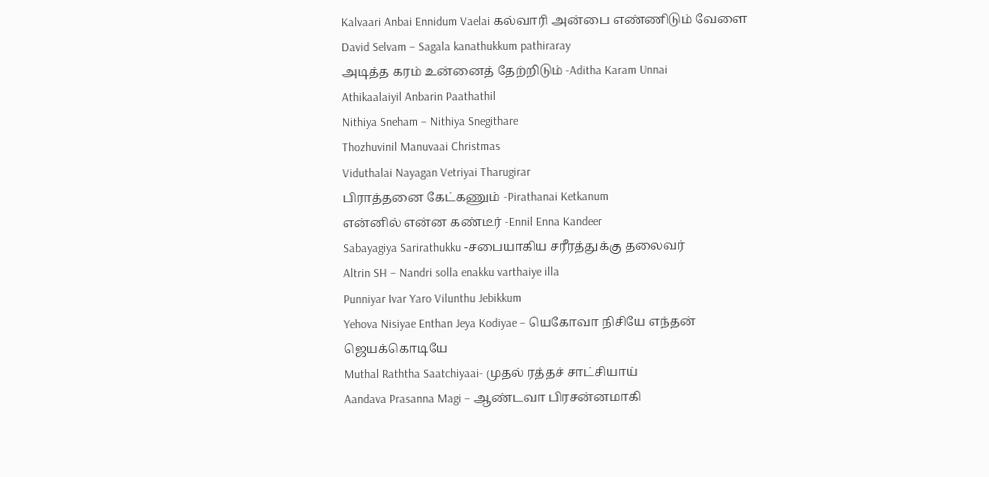Kalvaari Anbai Ennidum Vaelai கல்வாரி அன்பை எண்ணிடும் வேளை
David Selvam – Sagala kanathukkum pathiraray
அடித்த கரம் உன்னைத் தேற்றிடும் -Aditha Karam Unnai
Athikaalaiyil Anbarin Paathathil
Nithiya Sneham – Nithiya Snegithare
Thozhuvinil Manuvaai Christmas
Viduthalai Nayagan Vetriyai Tharugirar
பிராத்தனை கேட்கணும் -Pirathanai Ketkanum
என்னில் என்ன கண்டீர் -Ennil Enna Kandeer
Sabayagiya Sarirathukku -சபையாகிய சரீரத்துக்கு தலைவர்
Altrin SH – Nandri solla enakku varthaiye illa
Punniyar Ivar Yaro Vilunthu Jebikkum
Yehova Nisiyae Enthan Jeya Kodiyae – யெகோவா நிசியே எந்தன் ஜெயக்கொடியே
Muthal Raththa Saatchiyaai- முதல் ரத்தச் சாட்சியாய்
Aandava Prasanna Magi – ஆண்டவா பிரசன்னமாகி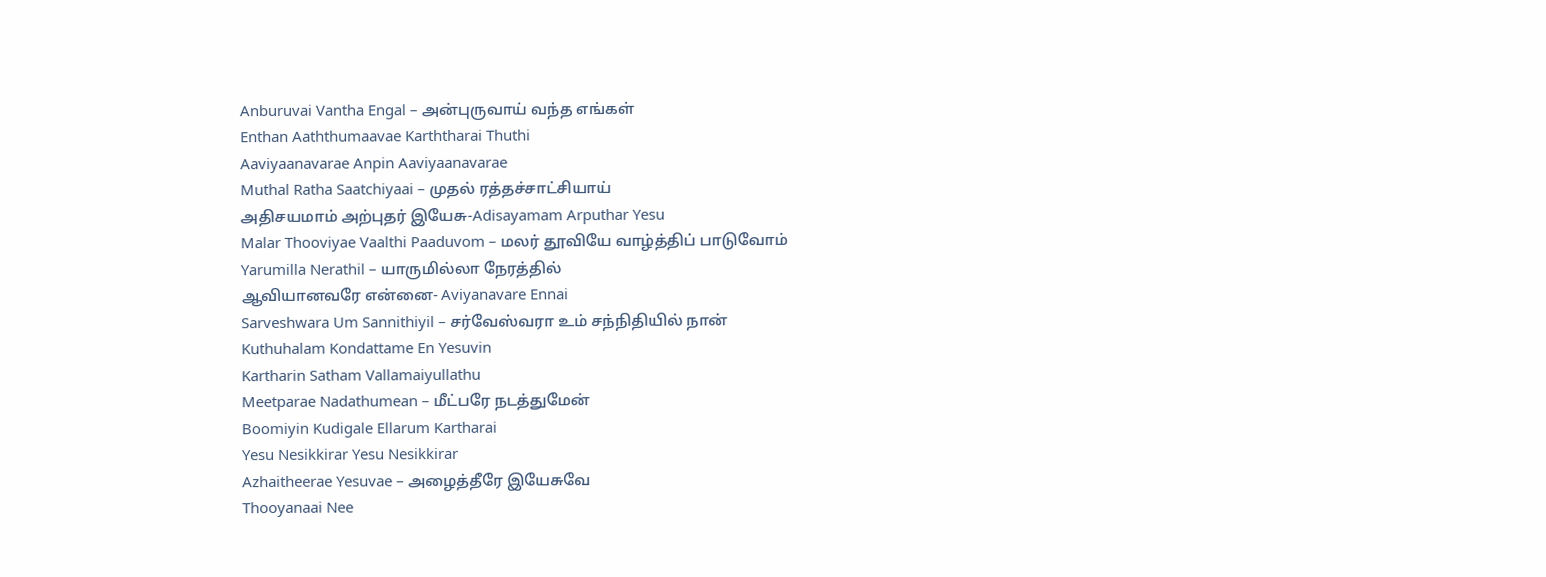Anburuvai Vantha Engal – அன்புருவாய் வந்த எங்கள்
Enthan Aaththumaavae Karththarai Thuthi
Aaviyaanavarae Anpin Aaviyaanavarae
Muthal Ratha Saatchiyaai – முதல் ரத்தச்சாட்சியாய்
அதிசயமாம் அற்புதர் இயேசு-Adisayamam Arputhar Yesu
Malar Thooviyae Vaalthi Paaduvom – மலர் தூவியே வாழ்த்திப் பாடுவோம்
Yarumilla Nerathil – யாருமில்லா நேரத்தில்
ஆவியானவரே என்னை- Aviyanavare Ennai
Sarveshwara Um Sannithiyil – சர்வேஸ்வரா உம் சந்நிதியில் நான்
Kuthuhalam Kondattame En Yesuvin
Kartharin Satham Vallamaiyullathu
Meetparae Nadathumean – மீட்பரே நடத்துமேன்
Boomiyin Kudigale Ellarum Kartharai
Yesu Nesikkirar Yesu Nesikkirar
Azhaitheerae Yesuvae – அழைத்தீரே இயேசுவே
Thooyanaai Nee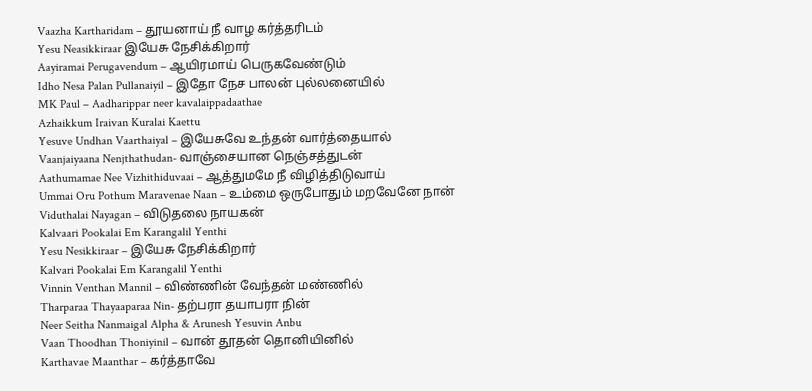Vaazha Kartharidam – தூயனாய் நீ வாழ கர்த்தரிடம்
Yesu Neasikkiraar இயேசு நேசிக்கிறார்
Aayiramai Perugavendum – ஆயிரமாய் பெருகவேண்டும்
Idho Nesa Palan Pullanaiyil – இதோ நேச பாலன் புல்லனையில்
MK Paul – Aadharippar neer kavalaippadaathae
Azhaikkum Iraivan Kuralai Kaettu
Yesuve Undhan Vaarthaiyal – இயேசுவே உந்தன் வார்த்தையால்
Vaanjaiyaana Nenjthathudan- வாஞ்சையான நெஞ்சத்துடன்
Aathumamae Nee Vizhithiduvaai – ஆத்துமமே நீ விழித்திடுவாய்
Ummai Oru Pothum Maravenae Naan – உம்மை ஒருபோதும் மறவேனே நான்
Viduthalai Nayagan – விடுதலை நாயகன்
Kalvaari Pookalai Em Karangalil Yenthi
Yesu Nesikkiraar – இயேசு நேசிக்கிறார்
Kalvari Pookalai Em Karangalil Yenthi
Vinnin Venthan Mannil – விண்ணின் வேந்தன் மண்ணில்
Tharparaa Thayaaparaa Nin- தற்பரா தயாபரா நின்
Neer Seitha Nanmaigal Alpha & Arunesh Yesuvin Anbu
Vaan Thoodhan Thoniyinil – வான் தூதன் தொனியினில்
Karthavae Maanthar – கர்த்தாவே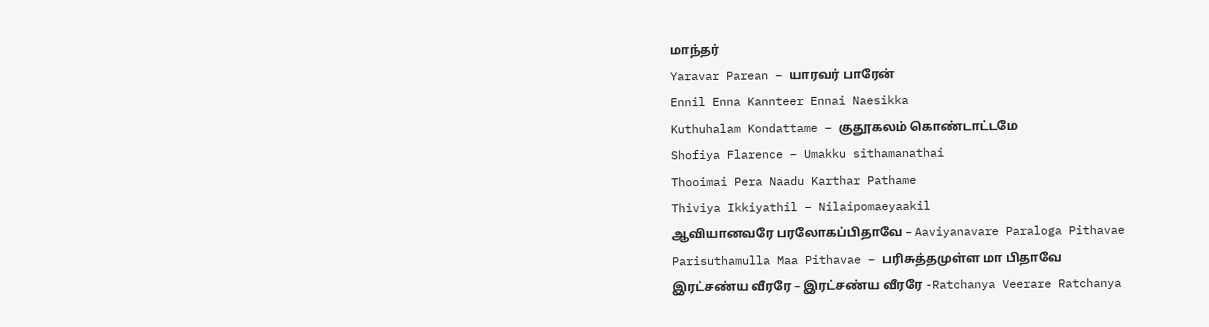மாந்தர்
Yaravar Parean – யாரவர் பாரேன்
Ennil Enna Kannteer Ennai Naesikka
Kuthuhalam Kondattame – குதூகலம் கொண்டாட்டமே
Shofiya Flarence – Umakku sithamanathai
Thooimai Pera Naadu Karthar Pathame
Thiviya Ikkiyathil – Nilaipomaeyaakil
ஆவியானவரே பரலோகப்பிதாவே – Aaviyanavare Paraloga Pithavae
Parisuthamulla Maa Pithavae – பரிசுத்தமுள்ள மா பிதாவே
இரட்சண்ய வீரரே – இரட்சண்ய வீரரே -Ratchanya Veerare Ratchanya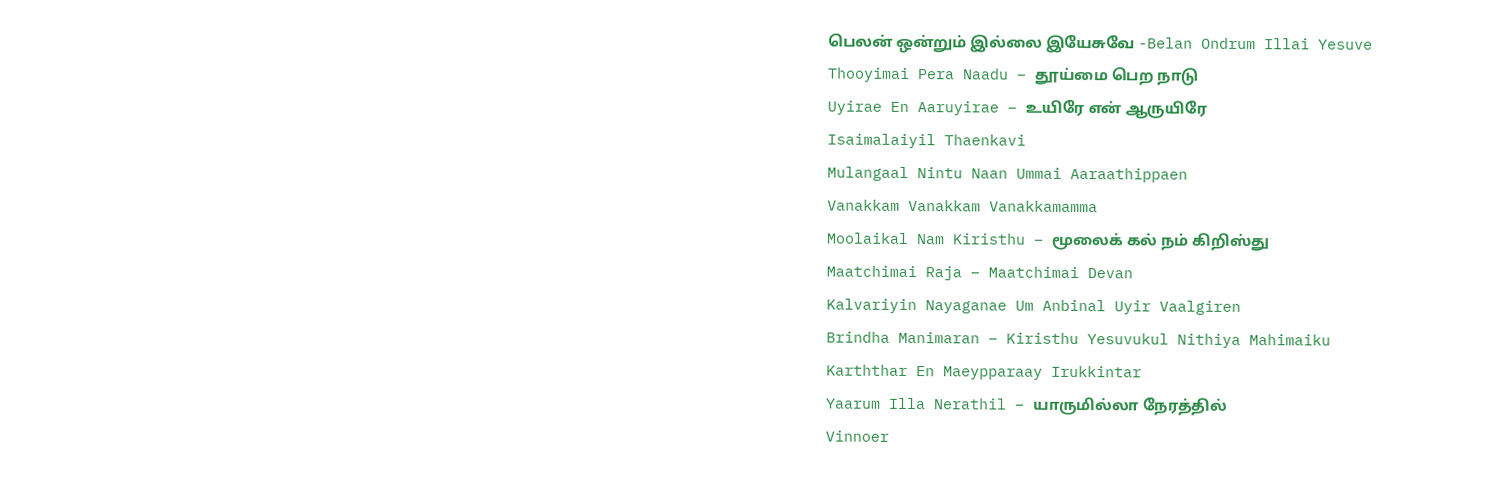பெலன் ஒன்றும் இல்லை இயேசுவே -Belan Ondrum Illai Yesuve
Thooyimai Pera Naadu – தூய்மை பெற நாடு
Uyirae En Aaruyirae – உயிரே என் ஆருயிரே
Isaimalaiyil Thaenkavi
Mulangaal Nintu Naan Ummai Aaraathippaen
Vanakkam Vanakkam Vanakkamamma
Moolaikal Nam Kiristhu – மூலைக் கல் நம் கிறிஸ்து
Maatchimai Raja – Maatchimai Devan
Kalvariyin Nayaganae Um Anbinal Uyir Vaalgiren
Brindha Manimaran – Kiristhu Yesuvukul Nithiya Mahimaiku
Karththar En Maeypparaay Irukkintar
Yaarum Illa Nerathil – யாருமில்லா நேரத்தில்
Vinnoer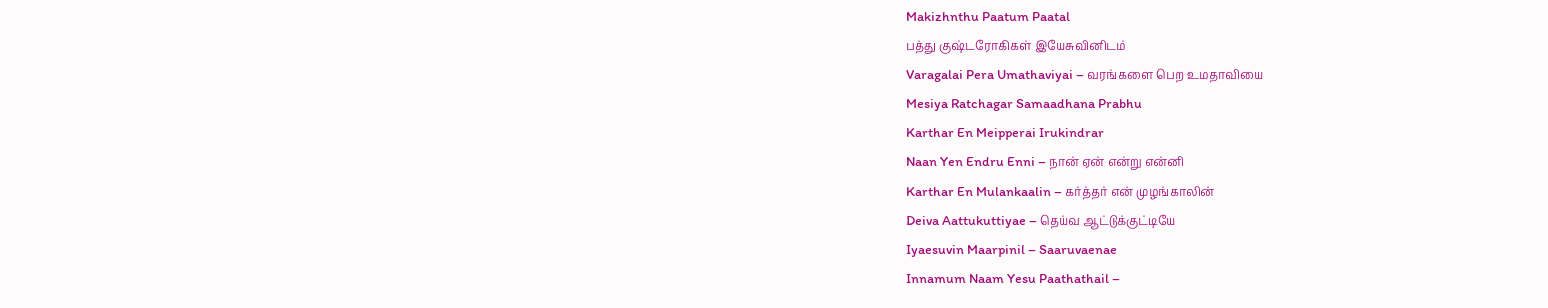Makizhnthu Paatum Paatal
பத்து குஷ்டரோகிகள் இயேசுவினிடம்
Varagalai Pera Umathaviyai – வரங்களை பெற உமதாவியை
Mesiya Ratchagar Samaadhana Prabhu
Karthar En Meipperai Irukindrar
Naan Yen Endru Enni – நான் ஏன் என்று என்னி
Karthar En Mulankaalin – கர்த்தர் என் முழங்காலின்
Deiva Aattukuttiyae – தெய்வ ஆட்டுக்குட்டியே
Iyaesuvin Maarpinil – Saaruvaenae
Innamum Naam Yesu Paathathail –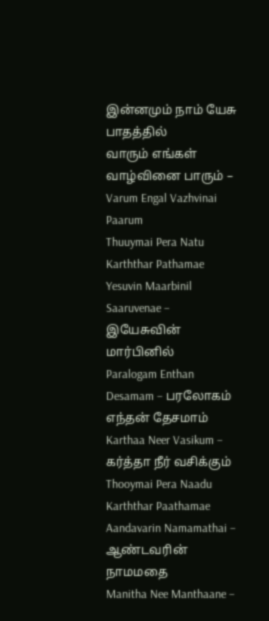இன்னமும் நாம் யேசு பாதத்தில்
வாரும் எங்கள் வாழ்வினை பாரும் – Varum Engal Vazhvinai Paarum
Thuuymai Pera Natu Karththar Pathamae
Yesuvin Maarbinil Saaruvenae – இயேசுவின் மார்பினில்
Paralogam Enthan Desamam – பரலோகம் எந்தன் தேசமாம்
Karthaa Neer Vasikum – கர்த்தா நீர் வசிக்கும்
Thooymai Pera Naadu Karththar Paathamae
Aandavarin Namamathai – ஆண்டவரின் நாமமதை
Manitha Nee Manthaane –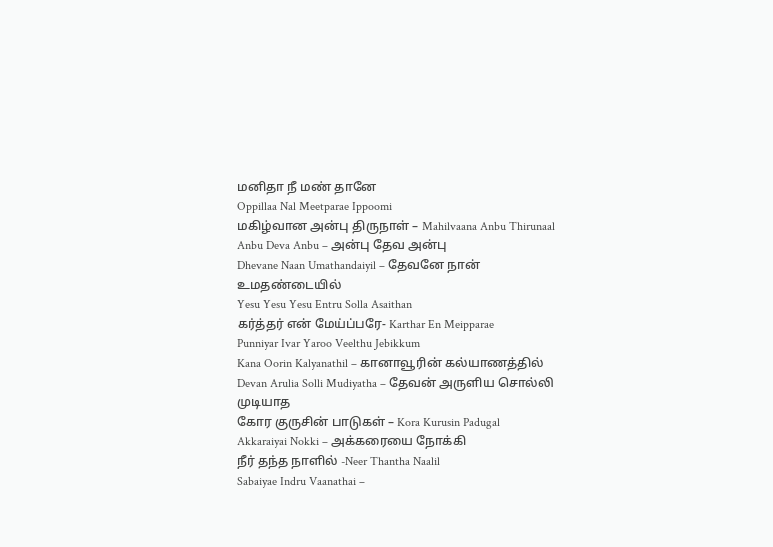மனிதா நீ மண் தானே
Oppillaa Nal Meetparae Ippoomi
மகிழ்வான அன்பு திருநாள் – Mahilvaana Anbu Thirunaal
Anbu Deva Anbu – அன்பு தேவ அன்பு
Dhevane Naan Umathandaiyil – தேவனே நான் உமதண்டையில்
Yesu Yesu Yesu Entru Solla Asaithan
கர்த்தர் என் மேய்ப்பரே- Karthar En Meipparae
Punniyar Ivar Yaroo Veelthu Jebikkum
Kana Oorin Kalyanathil – கானாவூரின் கல்யாணத்தில்
Devan Arulia Solli Mudiyatha – தேவன் அருளிய சொல்லி முடியாத
கோர குருசின் பாடுகள் – Kora Kurusin Padugal
Akkaraiyai Nokki – அக்கரையை நோக்கி
நீர் தந்த நாளில் -Neer Thantha Naalil
Sabaiyae Indru Vaanathai –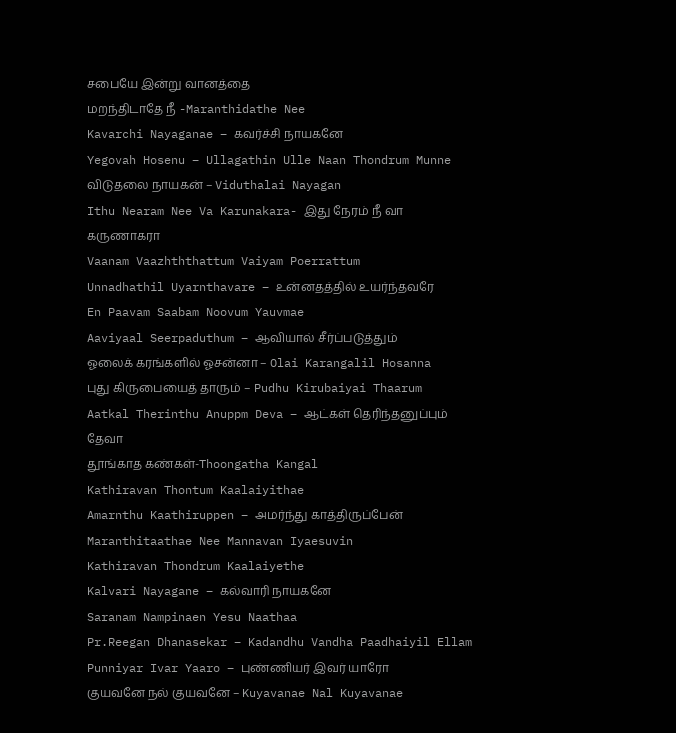சபையே இன்று வானத்தை
மறந்திடாதே நீ -Maranthidathe Nee
Kavarchi Nayaganae – கவர்ச்சி நாயகனே
Yegovah Hosenu – Ullagathin Ulle Naan Thondrum Munne
விடுதலை நாயகன் – Viduthalai Nayagan
Ithu Nearam Nee Va Karunakara- இது நேரம் நீ வா கருணாகரா
Vaanam Vaazhththattum Vaiyam Poerrattum
Unnadhathil Uyarnthavare – உன்னதத்தில் உயர்ந்தவரே
En Paavam Saabam Noovum Yauvmae
Aaviyaal Seerpaduthum – ஆவியால் சீர்ப்படுத்தும்
ஓலைக் கரங்களில் ஓசன்னா – Olai Karangalil Hosanna
புது கிருபையைத் தாரும் – Pudhu Kirubaiyai Thaarum
Aatkal Therinthu Anuppm Deva – ஆட்கள் தெரிந்தனுப்பும் தேவா
தூங்காத கண்கள்-Thoongatha Kangal
Kathiravan Thontum Kaalaiyithae
Amarnthu Kaathiruppen – அமர்ந்து காத்திருப்பேன்
Maranthitaathae Nee Mannavan Iyaesuvin
Kathiravan Thondrum Kaalaiyethe
Kalvari Nayagane – கல்வாரி நாயகனே
Saranam Nampinaen Yesu Naathaa
Pr.Reegan Dhanasekar – Kadandhu Vandha Paadhaiyil Ellam
Punniyar Ivar Yaaro – புண்ணியர் இவர் யாரோ
குயவனே நல் குயவனே – Kuyavanae Nal Kuyavanae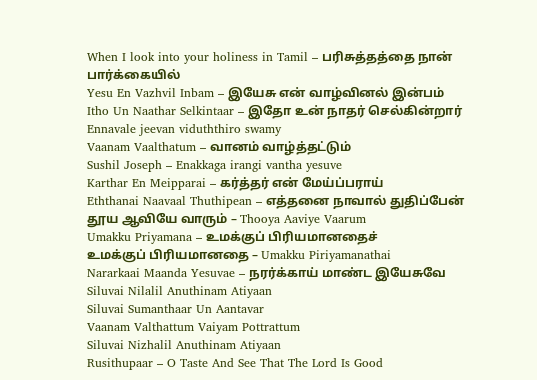When I look into your holiness in Tamil – பரிசுத்தத்தை நான் பார்க்கையில்
Yesu En Vazhvil Inbam – இயேசு என் வாழ்வினல் இன்பம்
Itho Un Naathar Selkintaar – இதோ உன் நாதர் செல்கின்றார்
Ennavale jeevan viduththiro swamy
Vaanam Vaalthatum – வானம் வாழ்த்தட்டும்
Sushil Joseph – Enakkaga irangi vantha yesuve
Karthar En Meipparai – கர்த்தர் என் மேய்ப்பராய்
Eththanai Naavaal Thuthipean – எத்தனை நாவால் துதிப்பேன்
தூய ஆவியே வாரும் – Thooya Aaviye Vaarum
Umakku Priyamana – உமக்குப் பிரியமானதைச்
உமக்குப் பிரியமானதை – Umakku Piriyamanathai
Nararkaai Maanda Yesuvae – நரர்க்காய் மாண்ட இயேசுவே
Siluvai Nilalil Anuthinam Atiyaan
Siluvai Sumanthaar Un Aantavar
Vaanam Valthattum Vaiyam Pottrattum
Siluvai Nizhalil Anuthinam Atiyaan
Rusithupaar – O Taste And See That The Lord Is Good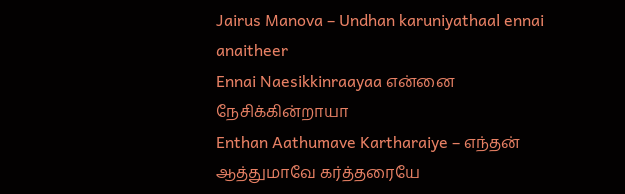Jairus Manova – Undhan karuniyathaal ennai anaitheer
Ennai Naesikkinraayaa என்னை நேசிக்கின்றாயா
Enthan Aathumave Kartharaiye – எந்தன் ஆத்துமாவே கர்த்தரையே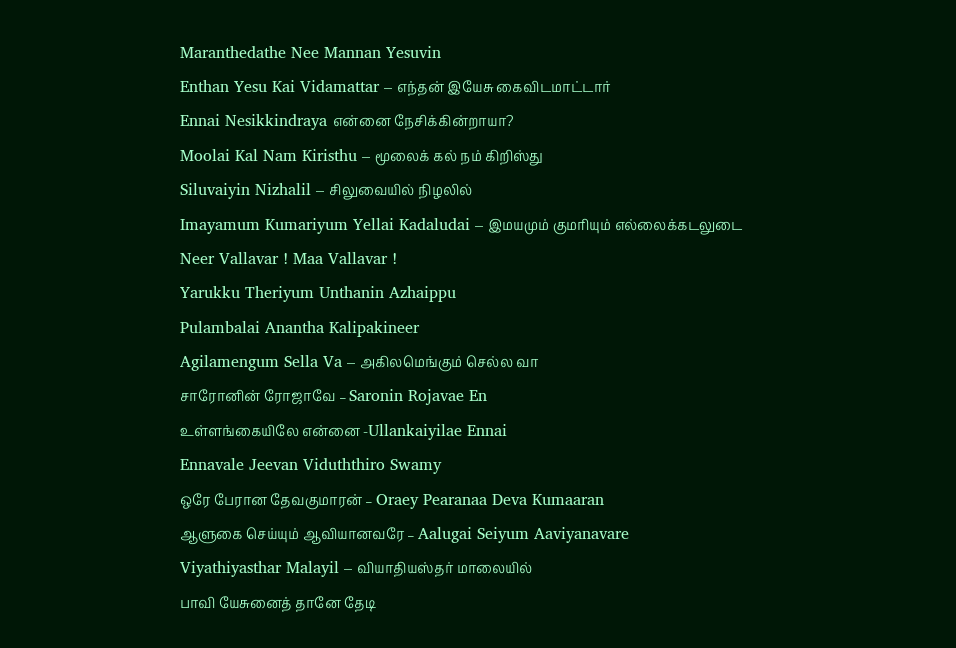Maranthedathe Nee Mannan Yesuvin
Enthan Yesu Kai Vidamattar – எந்தன் இயேசு கைவிடமாட்டார்
Ennai Nesikkindraya என்னை நேசிக்கின்றாயா?
Moolai Kal Nam Kiristhu – மூலைக் கல் நம் கிறிஸ்து
Siluvaiyin Nizhalil – சிலுவையில் நிழலில்
Imayamum Kumariyum Yellai Kadaludai – இமயமும் குமரியும் எல்லைக்கடலுடை
Neer Vallavar ! Maa Vallavar !
Yarukku Theriyum Unthanin Azhaippu
Pulambalai Anantha Kalipakineer
Agilamengum Sella Va – அகிலமெங்கும் செல்ல வா
சாரோனின் ரோஜாவே – Saronin Rojavae En
உள்ளங்கையிலே என்னை -Ullankaiyilae Ennai
Ennavale Jeevan Viduththiro Swamy
ஒரே பேரான தேவகுமாரன் – Oraey Pearanaa Deva Kumaaran
ஆளுகை செய்யும் ஆவியானவரே – Aalugai Seiyum Aaviyanavare
Viyathiyasthar Malayil – வியாதியஸ்தர் மாலையில்
பாவி யேசுனைத் தானே தேடி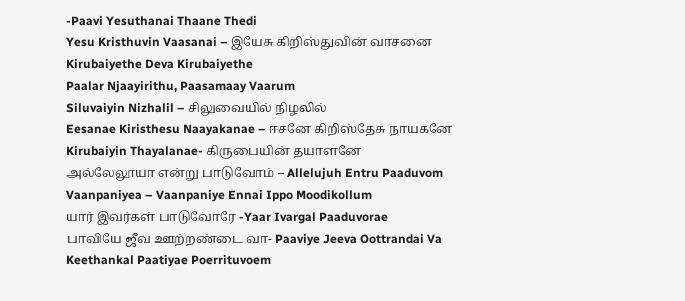-Paavi Yesuthanai Thaane Thedi
Yesu Kristhuvin Vaasanai – இயேசு கிறிஸ்துவின் வாசனை
Kirubaiyethe Deva Kirubaiyethe
Paalar Njaayirithu, Paasamaay Vaarum
Siluvaiyin Nizhalil – சிலுவையில் நிழலில்
Eesanae Kiristhesu Naayakanae – ஈசனே கிறிஸ்தேசு நாயகனே
Kirubaiyin Thayalanae- கிருபையின் தயாளனே
அல்லேலூயா என்று பாடுவோம் – Allelujuh Entru Paaduvom
Vaanpaniyea – Vaanpaniye Ennai Ippo Moodikollum
யார் இவர்கள் பாடுவோரே -Yaar Ivargal Paaduvorae
பாவியே ஜீவ ஊற்றண்டை வா- Paaviye Jeeva Oottrandai Va
Keethankal Paatiyae Poerrituvoem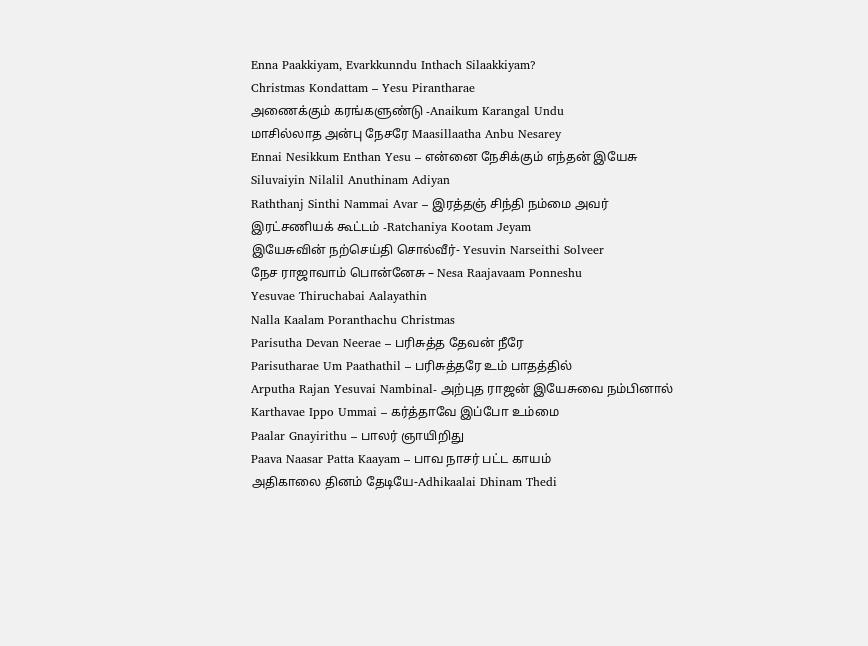Enna Paakkiyam, Evarkkunndu Inthach Silaakkiyam?
Christmas Kondattam – Yesu Pirantharae
அணைக்கும் கரங்களுண்டு -Anaikum Karangal Undu
மாசில்லாத அன்பு நேசரே Maasillaatha Anbu Nesarey
Ennai Nesikkum Enthan Yesu – என்னை நேசிக்கும் எந்தன் இயேசு
Siluvaiyin Nilalil Anuthinam Adiyan
Raththanj Sinthi Nammai Avar – இரத்தஞ் சிந்தி நம்மை அவர்
இரட்சணியக் கூட்டம் -Ratchaniya Kootam Jeyam
இயேசுவின் நற்செய்தி சொல்வீர்- Yesuvin Narseithi Solveer
நேச ராஜாவாம் பொன்னேசு – Nesa Raajavaam Ponneshu
Yesuvae Thiruchabai Aalayathin
Nalla Kaalam Poranthachu Christmas
Parisutha Devan Neerae – பரிசுத்த தேவன் நீரே
Parisutharae Um Paathathil – பரிசுத்தரே உம் பாதத்தில்
Arputha Rajan Yesuvai Nambinal- அற்புத ராஜன் இயேசுவை நம்பினால்
Karthavae Ippo Ummai – கர்த்தாவே இப்போ உம்மை
Paalar Gnayirithu – பாலர் ஞாயிறிது
Paava Naasar Patta Kaayam – பாவ நாசர் பட்ட காயம்
அதிகாலை தினம் தேடியே-Adhikaalai Dhinam Thedi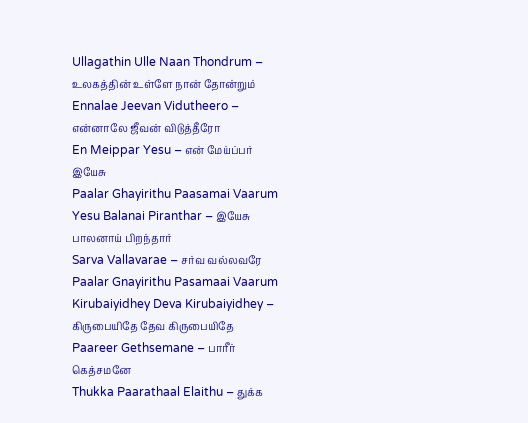Ullagathin Ulle Naan Thondrum – உலகத்தின் உள்ளே நான் தோன்றும்
Ennalae Jeevan Vidutheero – என்னாலே ஜீவன் விடுத்தீரோ
En Meippar Yesu – என் மேய்ப்பர் இயேசு
Paalar Ghayirithu Paasamai Vaarum
Yesu Balanai Piranthar – இயேசு பாலனாய் பிறந்தார்
Sarva Vallavarae – சர்வ வல்லவரே
Paalar Gnayirithu Pasamaai Vaarum
Kirubaiyidhey Deva Kirubaiyidhey – கிருபையிதே தேவ கிருபையிதே
Paareer Gethsemane – பாரீர் கெத்சமனே
Thukka Paarathaal Elaithu – துக்க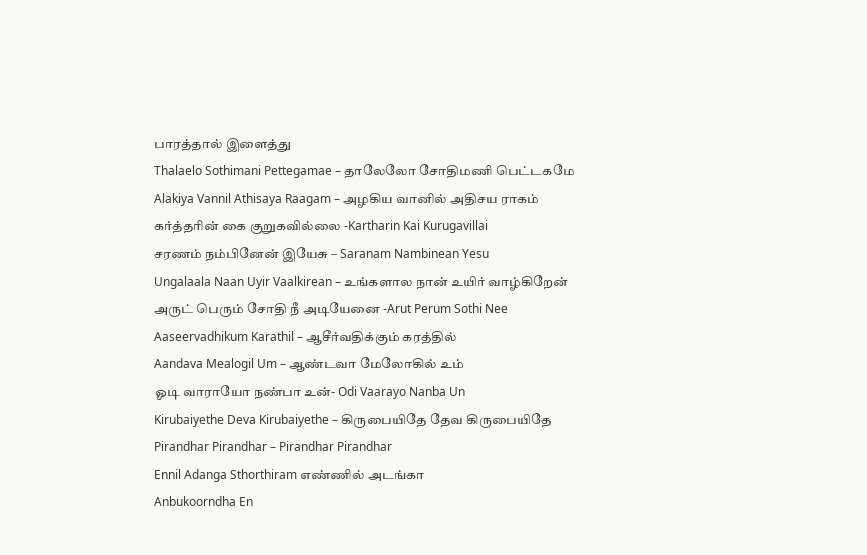பாரத்தால் இளைத்து
Thalaelo Sothimani Pettegamae – தாலேலோ சோதிமணி பெட்டகமே
Alakiya Vannil Athisaya Raagam – அழகிய வானில் அதிசய ராகம்
கர்த்தரின் கை குறுகவில்லை -Kartharin Kai Kurugavillai
சரணம் நம்பினேன் இயேசு – Saranam Nambinean Yesu
Ungalaala Naan Uyir Vaalkirean – உங்களால நான் உயிர் வாழ்கிறேன்
அருட் பெரும் சோதி நீ அடியேனை -Arut Perum Sothi Nee
Aaseervadhikum Karathil – ஆசீர்வதிக்கும் கரத்தில்
Aandava Mealogil Um – ஆண்டவா மேலோகில் உம்
ஓடி வாராயோ நண்பா உன்- Odi Vaarayo Nanba Un
Kirubaiyethe Deva Kirubaiyethe – கிருபையிதே தேவ கிருபையிதே
Pirandhar Pirandhar – Pirandhar Pirandhar
Ennil Adanga Sthorthiram எண்ணில் அடங்கா
Anbukoorndha En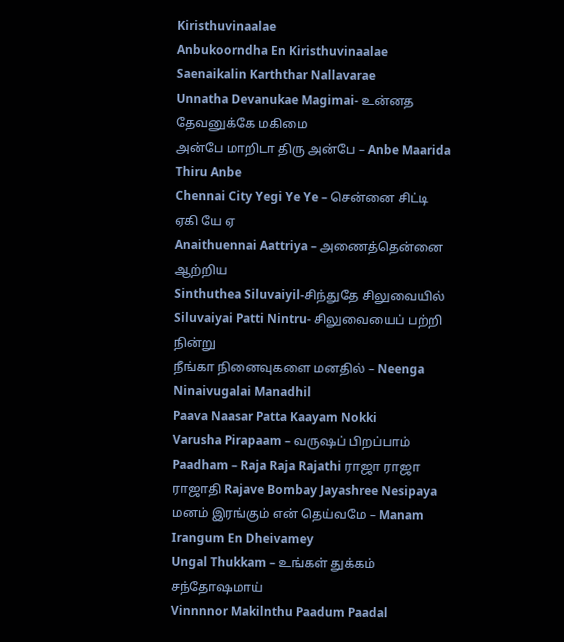Kiristhuvinaalae
Anbukoorndha En Kiristhuvinaalae
Saenaikalin Karththar Nallavarae
Unnatha Devanukae Magimai- உன்னத தேவனுக்கே மகிமை
அன்பே மாறிடா திரு அன்பே – Anbe Maarida Thiru Anbe
Chennai City Yegi Ye Ye – சென்னை சிட்டி ஏகி யே ஏ
Anaithuennai Aattriya – அணைத்தென்னை ஆற்றிய
Sinthuthea Siluvaiyil-சிந்துதே சிலுவையில்
Siluvaiyai Patti Nintru- சிலுவையைப் பற்றி நின்று
நீங்கா நினைவுகளை மனதில் – Neenga Ninaivugalai Manadhil
Paava Naasar Patta Kaayam Nokki
Varusha Pirapaam – வருஷப் பிறப்பாம்
Paadham – Raja Raja Rajathi ராஜா ராஜா ராஜாதி Rajave Bombay Jayashree Nesipaya
மனம் இரங்கும் என் தெய்வமே – Manam Irangum En Dheivamey
Ungal Thukkam – உங்கள் துக்கம் சந்தோஷமாய்
Vinnnnor Makilnthu Paadum Paadal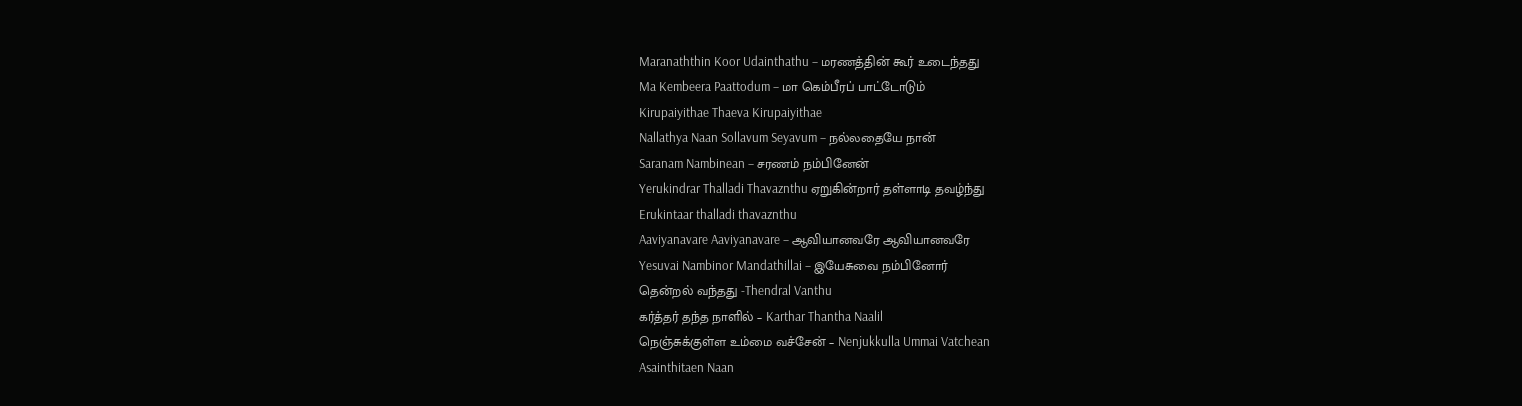Maranaththin Koor Udainthathu – மரணத்தின் கூர் உடைந்தது
Ma Kembeera Paattodum – மா கெம்பீரப் பாட்டோடும்
Kirupaiyithae Thaeva Kirupaiyithae
Nallathya Naan Sollavum Seyavum – நல்லதையே நான்
Saranam Nambinean – சரணம் நம்பினேன்
Yerukindrar Thalladi Thavaznthu ஏறுகின்றார் தள்ளாடி தவழ்ந்து
Erukintaar thalladi thavaznthu
Aaviyanavare Aaviyanavare – ஆவியானவரே ஆவியானவரே
Yesuvai Nambinor Mandathillai – இயேசுவை நம்பினோர்
தென்றல் வந்தது -Thendral Vanthu
கர்த்தர் தந்த நாளில் – Karthar Thantha Naalil
நெஞ்சுக்குள்ள உம்மை வச்சேன் – Nenjukkulla Ummai Vatchean
Asainthitaen Naan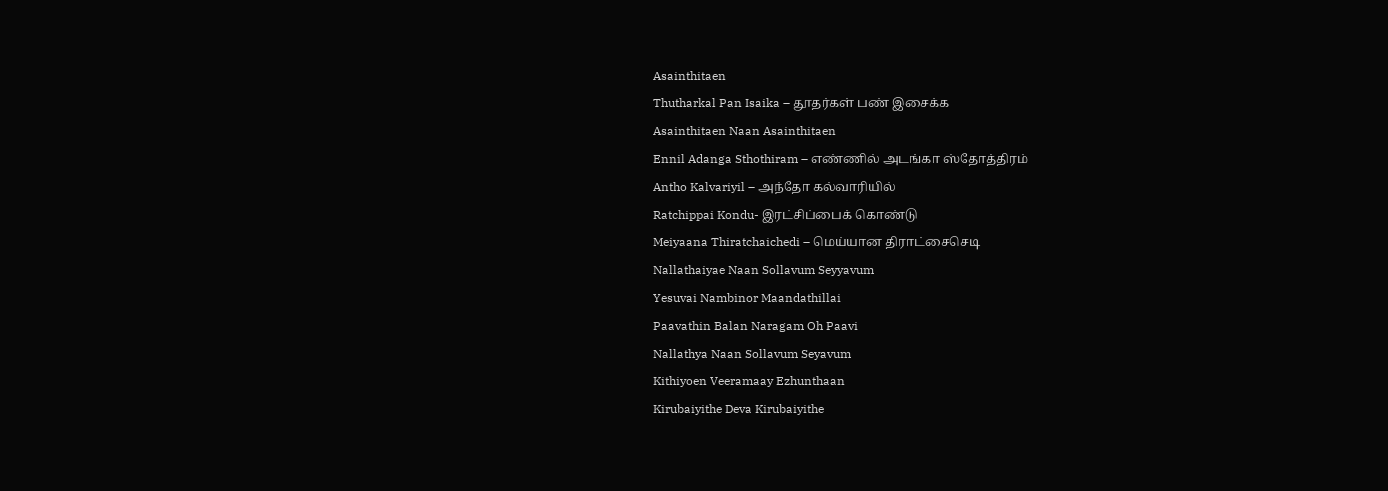Asainthitaen
Thutharkal Pan Isaika – தூதர்கள் பண் இசைக்க
Asainthitaen Naan Asainthitaen
Ennil Adanga Sthothiram – எண்ணில் அடங்கா ஸ்தோத்திரம்
Antho Kalvariyil – அந்தோ கல்வாரியில்
Ratchippai Kondu- இரட்சிப்பைக் கொண்டு
Meiyaana Thiratchaichedi – மெய்யான திராட்சைசெடி
Nallathaiyae Naan Sollavum Seyyavum
Yesuvai Nambinor Maandathillai
Paavathin Balan Naragam Oh Paavi
Nallathya Naan Sollavum Seyavum
Kithiyoen Veeramaay Ezhunthaan
Kirubaiyithe Deva Kirubaiyithe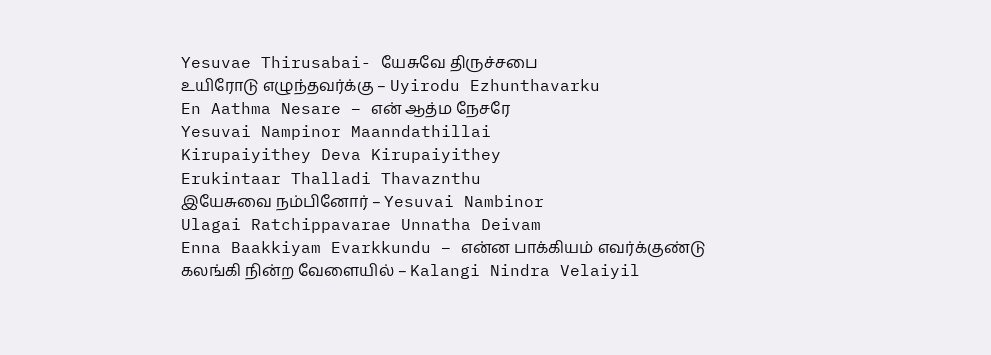Yesuvae Thirusabai- யேசுவே திருச்சபை
உயிரோடு எழுந்தவர்க்கு – Uyirodu Ezhunthavarku
En Aathma Nesare – என் ஆத்ம நேசரே
Yesuvai Nampinor Maanndathillai
Kirupaiyithey Deva Kirupaiyithey
Erukintaar Thalladi Thavaznthu
இயேசுவை நம்பினோர் – Yesuvai Nambinor
Ulagai Ratchippavarae Unnatha Deivam
Enna Baakkiyam Evarkkundu – என்ன பாக்கியம் எவர்க்குண்டு
கலங்கி நின்ற வேளையில் – Kalangi Nindra Velaiyil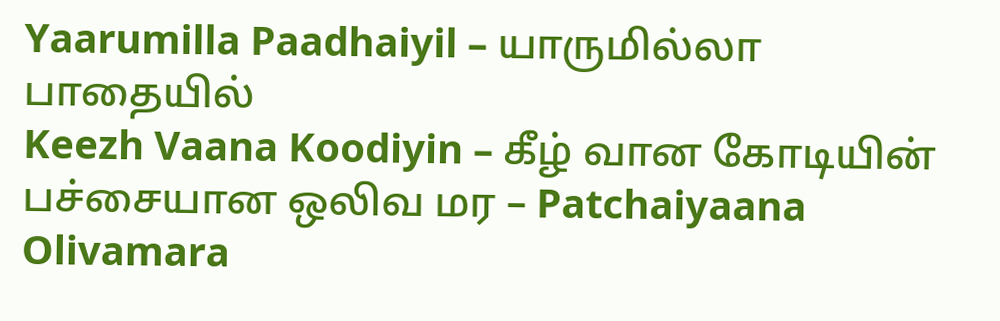Yaarumilla Paadhaiyil – யாருமில்லா பாதையில்
Keezh Vaana Koodiyin – கீழ் வான கோடியின்
பச்சையான ஒலிவ மர – Patchaiyaana Olivamara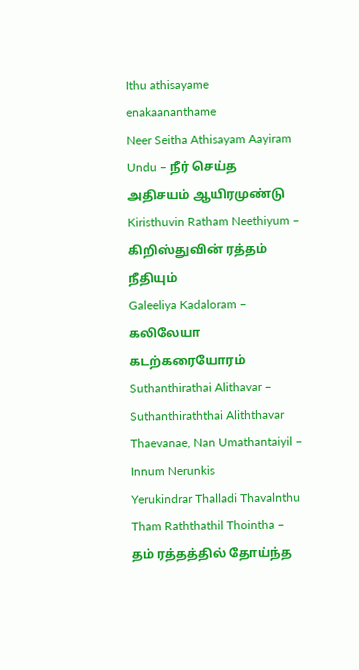Ithu athisayame enakaananthame
Neer Seitha Athisayam Aayiram Undu – நீர் செய்த அதிசயம் ஆயிரமுண்டு
Kiristhuvin Ratham Neethiyum – கிறிஸ்துவின் ரத்தம் நீதியும்
Galeeliya Kadaloram – கலிலேயா கடற்கரையோரம்
Suthanthirathai Alithavar – Suthanthiraththai Aliththavar
Thaevanae, Nan Umathantaiyil – Innum Nerunkis
Yerukindrar Thalladi Thavalnthu
Tham Raththathil Thointha – தம் ரத்தத்தில் தோய்ந்த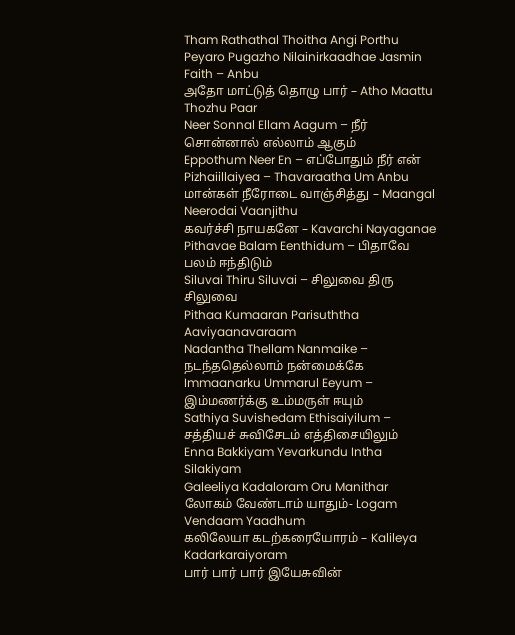Tham Rathathal Thoitha Angi Porthu
Peyaro Pugazho Nilainirkaadhae Jasmin Faith – Anbu
அதோ மாட்டுத் தொழு பார் – Atho Maattu Thozhu Paar
Neer Sonnal Ellam Aagum – நீர் சொன்னால் எல்லாம் ஆகும்
Eppothum Neer En – எப்போதும் நீர் என்
Pizhaiillaiyea – Thavaraatha Um Anbu
மான்கள் நீரோடை வாஞ்சித்து – Maangal Neerodai Vaanjithu
கவர்ச்சி நாயகனே – Kavarchi Nayaganae
Pithavae Balam Eenthidum – பிதாவே பலம் ஈந்திடும்
Siluvai Thiru Siluvai – சிலுவை திரு சிலுவை
Pithaa Kumaaran Parisuththa Aaviyaanavaraam
Nadantha Thellam Nanmaike – நடந்ததெல்லாம் நன்மைக்கே
Immaanarku Ummarul Eeyum – இம்மணர்க்கு உம்மருள் ஈயும்
Sathiya Suvishedam Ethisaiyilum – சத்தியச் சுவிசேடம் எத்திசையிலும்
Enna Bakkiyam Yevarkundu Intha Silakiyam
Galeeliya Kadaloram Oru Manithar
லோகம் வேண்டாம் யாதும்- Logam Vendaam Yaadhum
கலிலேயா கடற்கரையோரம் – Kalileya Kadarkaraiyoram
பார் பார் பார் இயேசுவின்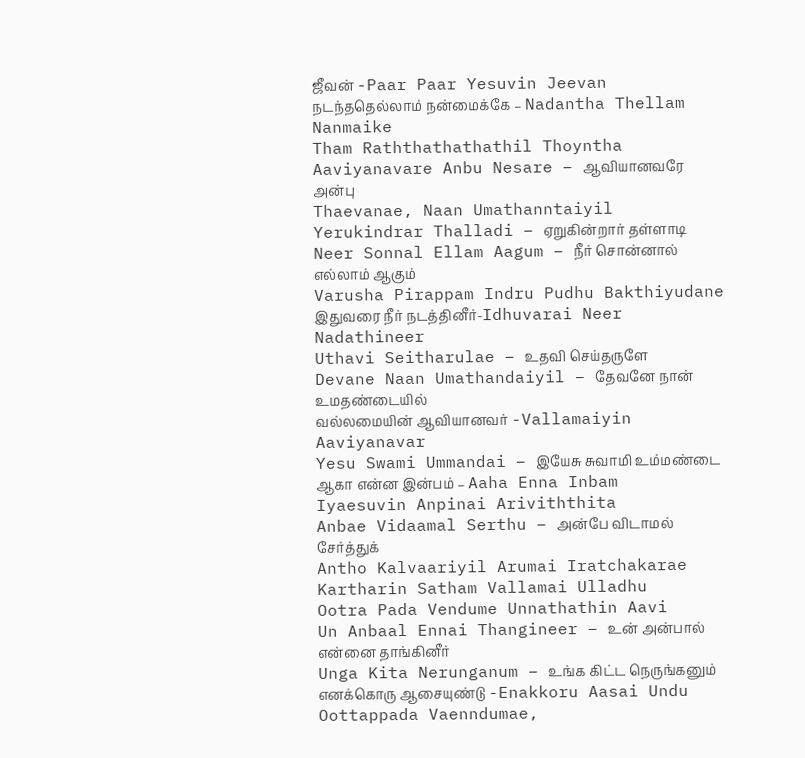ஜீவன் -Paar Paar Yesuvin Jeevan
நடந்ததெல்லாம் நன்மைக்கே – Nadantha Thellam Nanmaike
Tham Raththathathathil Thoyntha
Aaviyanavare Anbu Nesare – ஆவியானவரே அன்பு
Thaevanae, Naan Umathanntaiyil
Yerukindrar Thalladi – ஏறுகின்றார் தள்ளாடி
Neer Sonnal Ellam Aagum – நீர் சொன்னால் எல்லாம் ஆகும்
Varusha Pirappam Indru Pudhu Bakthiyudane
இதுவரை நீர் நடத்தினீர்-Idhuvarai Neer Nadathineer
Uthavi Seitharulae – உதவி செய்தருளே
Devane Naan Umathandaiyil – தேவனே நான் உமதண்டையில்
வல்லமையின் ஆவியானவர் -Vallamaiyin Aaviyanavar
Yesu Swami Ummandai – இயேசு சுவாமி உம்மண்டை
ஆகா என்ன இன்பம் – Aaha Enna Inbam
Iyaesuvin Anpinai Ariviththita
Anbae Vidaamal Serthu – அன்பே விடாமல் சேர்த்துக்
Antho Kalvaariyil Arumai Iratchakarae
Kartharin Satham Vallamai Ulladhu
Ootra Pada Vendume Unnathathin Aavi
Un Anbaal Ennai Thangineer – உன் அன்பால் என்னை தாங்கினீர்
Unga Kita Nerunganum – உங்க கிட்ட நெருங்கனும்
எனக்கொரு ஆசையுண்டு -Enakkoru Aasai Undu
Oottappada Vaenndumae,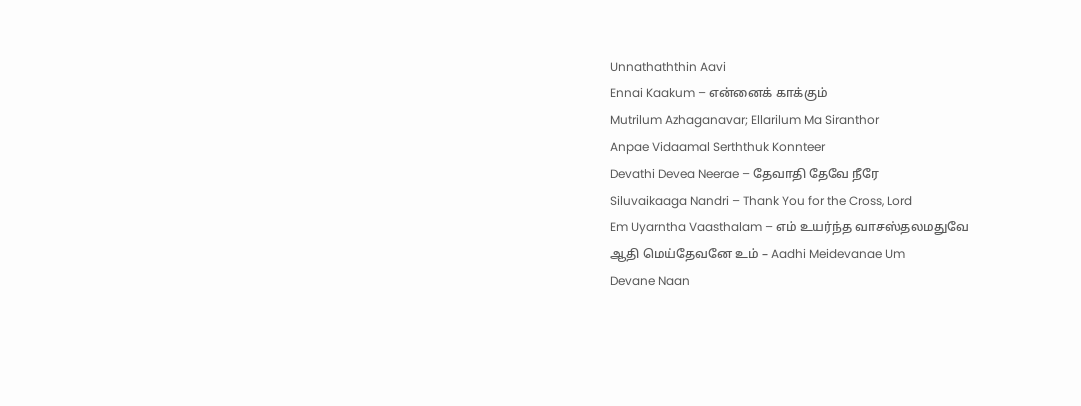Unnathaththin Aavi
Ennai Kaakum – என்னைக் காக்கும்
Mutrilum Azhaganavar; Ellarilum Ma Siranthor
Anpae Vidaamal Serththuk Konnteer
Devathi Devea Neerae – தேவாதி தேவே நீரே
Siluvaikaaga Nandri – Thank You for the Cross, Lord
Em Uyarntha Vaasthalam – எம் உயர்ந்த வாசஸ்தலமதுவே
ஆதி மெய்தேவனே உம் – Aadhi Meidevanae Um
Devane Naan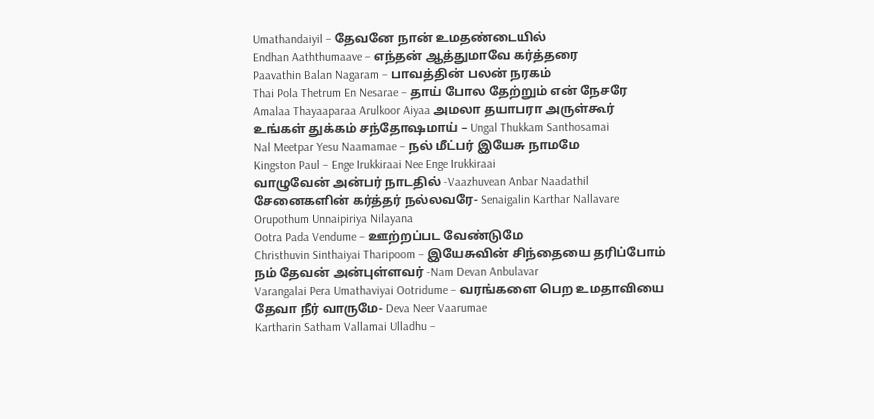Umathandaiyil – தேவனே நான் உமதண்டையில்
Endhan Aaththumaave – எந்தன் ஆத்துமாவே கர்த்தரை
Paavathin Balan Nagaram – பாவத்தின் பலன் நரகம்
Thai Pola Thetrum En Nesarae – தாய் போல தேற்றும் என் நேசரே
Amalaa Thayaaparaa Arulkoor Aiyaa அமலா தயாபரா அருள்கூர்
உங்கள் துக்கம் சந்தோஷமாய் – Ungal Thukkam Santhosamai
Nal Meetpar Yesu Naamamae – நல் மீட்பர் இயேசு நாமமே
Kingston Paul – Enge Irukkiraai Nee Enge Irukkiraai
வாழுவேன் அன்பர் நாடதில் -Vaazhuvean Anbar Naadathil
சேனைகளின் கர்த்தர் நல்லவரே- Senaigalin Karthar Nallavare
Orupothum Unnaipiriya Nilayana
Ootra Pada Vendume – ஊற்றப்பட வேண்டுமே
Christhuvin Sinthaiyai Tharipoom – இயேசுவின் சிந்தையை தரிப்போம்
நம் தேவன் அன்புள்ளவர் -Nam Devan Anbulavar
Varangalai Pera Umathaviyai Ootridume – வரங்களை பெற உமதாவியை
தேவா நீர் வாருமே- Deva Neer Vaarumae
Kartharin Satham Vallamai Ulladhu –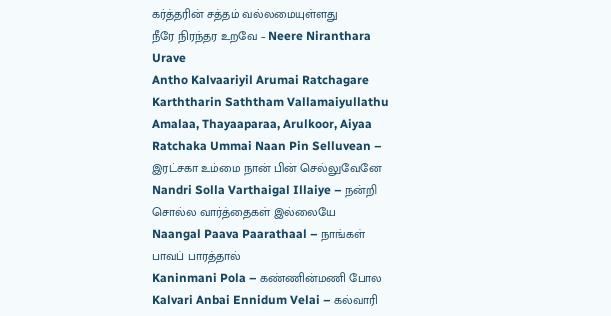கர்த்தரின் சத்தம் வல்லமையுள்ளது
நீரே நிரந்தர உறவே – Neere Niranthara Urave
Antho Kalvaariyil Arumai Ratchagare
Karththarin Saththam Vallamaiyullathu
Amalaa, Thayaaparaa, Arulkoor, Aiyaa
Ratchaka Ummai Naan Pin Selluvean – இரட்சகா உம்மை நான் பின் செல்லுவேனே
Nandri Solla Varthaigal Illaiye – நன்றி சொல்ல வார்த்தைகள் இல்லையே
Naangal Paava Paarathaal – நாங்கள் பாவப் பாரத்தால்
Kaninmani Pola – கண்ணின்மணி போல
Kalvari Anbai Ennidum Velai – கல்வாரி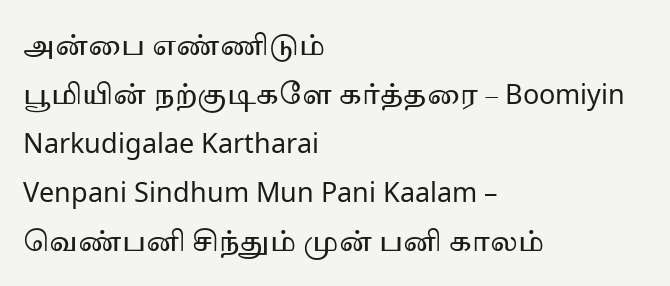அன்பை எண்ணிடும்
பூமியின் நற்குடிகளே கர்த்தரை – Boomiyin Narkudigalae Kartharai
Venpani Sindhum Mun Pani Kaalam – வெண்பனி சிந்தும் முன் பனி காலம்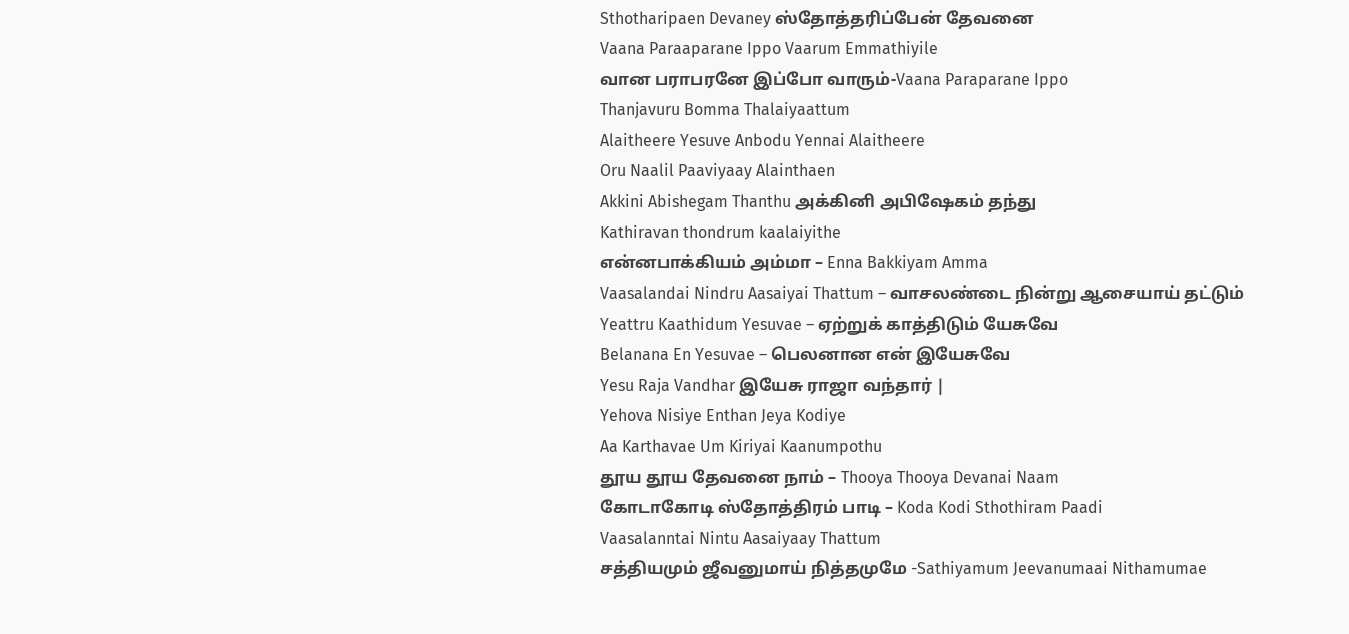Sthotharipaen Devaney ஸ்தோத்தரிப்பேன் தேவனை
Vaana Paraaparane Ippo Vaarum Emmathiyile
வான பராபரனே இப்போ வாரும்-Vaana Paraparane Ippo
Thanjavuru Bomma Thalaiyaattum
Alaitheere Yesuve Anbodu Yennai Alaitheere
Oru Naalil Paaviyaay Alainthaen
Akkini Abishegam Thanthu அக்கினி அபிஷேகம் தந்து
Kathiravan thondrum kaalaiyithe
என்னபாக்கியம் அம்மா – Enna Bakkiyam Amma
Vaasalandai Nindru Aasaiyai Thattum – வாசலண்டை நின்று ஆசையாய் தட்டும்
Yeattru Kaathidum Yesuvae – ஏற்றுக் காத்திடும் யேசுவே
Belanana En Yesuvae – பெலனான என் இயேசுவே
Yesu Raja Vandhar இயேசு ராஜா வந்தார் |
Yehova Nisiye Enthan Jeya Kodiye
Aa Karthavae Um Kiriyai Kaanumpothu
தூய தூய தேவனை நாம் – Thooya Thooya Devanai Naam
கோடாகோடி ஸ்தோத்திரம் பாடி – Koda Kodi Sthothiram Paadi
Vaasalanntai Nintu Aasaiyaay Thattum
சத்தியமும் ஜீவனுமாய் நித்தமுமே -Sathiyamum Jeevanumaai Nithamumae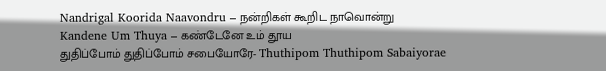Nandrigal Koorida Naavondru – நன்றிகள் கூறிட நாவொன்று
Kandene Um Thuya – கண்டேனே உம் தூய
துதிப்போம் துதிப்போம் சபையோரே- Thuthipom Thuthipom Sabaiyorae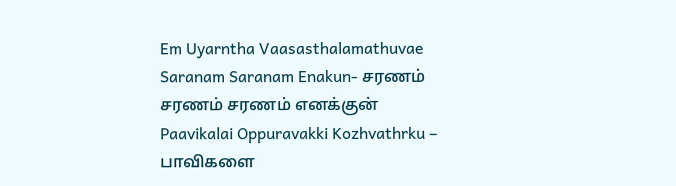Em Uyarntha Vaasasthalamathuvae
Saranam Saranam Enakun- சரணம் சரணம் சரணம் எனக்குன்
Paavikalai Oppuravakki Kozhvathrku – பாவிகளை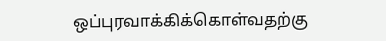ஒப்புரவாக்கிக்கொள்வதற்கு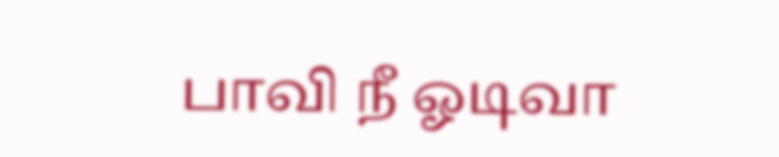பாவி நீ ஓடிவா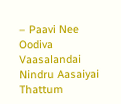– Paavi Nee Oodiva
Vaasalandai Nindru Aasaiyai Thattum